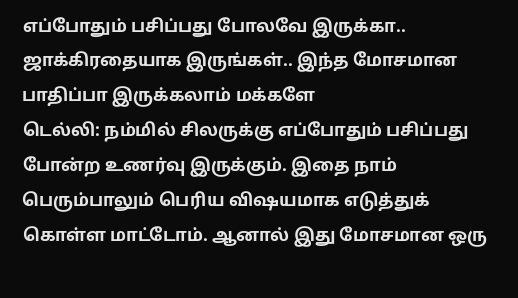எப்போதும் பசிப்பது போலவே இருக்கா.. ஜாக்கிரதையாக இருங்கள்.. இந்த மோசமான பாதிப்பா இருக்கலாம் மக்களே
டெல்லி: நம்மில் சிலருக்கு எப்போதும் பசிப்பது போன்ற உணர்வு இருக்கும். இதை நாம் பெரும்பாலும் பெரிய விஷயமாக எடுத்துக் கொள்ள மாட்டோம். ஆனால் இது மோசமான ஒரு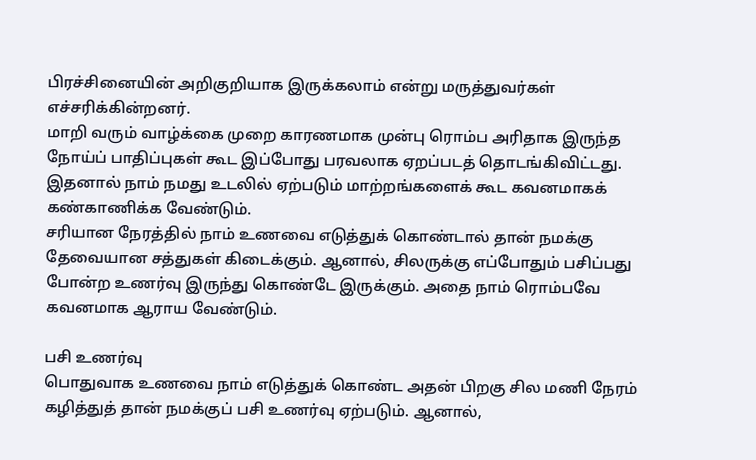பிரச்சினையின் அறிகுறியாக இருக்கலாம் என்று மருத்துவர்கள் எச்சரிக்கின்றனர்.
மாறி வரும் வாழ்க்கை முறை காரணமாக முன்பு ரொம்ப அரிதாக இருந்த நோய்ப் பாதிப்புகள் கூட இப்போது பரவலாக ஏறப்படத் தொடங்கிவிட்டது. இதனால் நாம் நமது உடலில் ஏற்படும் மாற்றங்களைக் கூட கவனமாகக் கண்காணிக்க வேண்டும்.
சரியான நேரத்தில் நாம் உணவை எடுத்துக் கொண்டால் தான் நமக்கு தேவையான சத்துகள் கிடைக்கும். ஆனால், சிலருக்கு எப்போதும் பசிப்பது போன்ற உணர்வு இருந்து கொண்டே இருக்கும். அதை நாம் ரொம்பவே கவனமாக ஆராய வேண்டும்.

பசி உணர்வு
பொதுவாக உணவை நாம் எடுத்துக் கொண்ட அதன் பிறகு சில மணி நேரம் கழித்துத் தான் நமக்குப் பசி உணர்வு ஏற்படும். ஆனால்,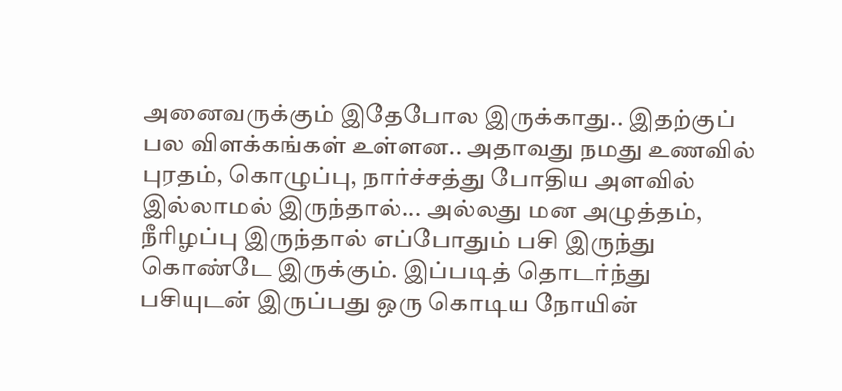அனைவருக்கும் இதேபோல இருக்காது.. இதற்குப் பல விளக்கங்கள் உள்ளன.. அதாவது நமது உணவில் புரதம், கொழுப்பு, நார்ச்சத்து போதிய அளவில் இல்லாமல் இருந்தால்... அல்லது மன அழுத்தம், நீரிழப்பு இருந்தால் எப்போதும் பசி இருந்து கொண்டே இருக்கும். இப்படித் தொடர்ந்து பசியுடன் இருப்பது ஒரு கொடிய நோயின்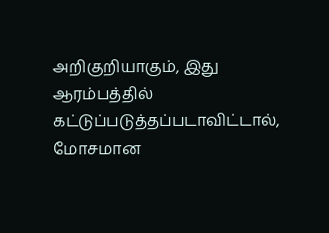அறிகுறியாகும், இது ஆரம்பத்தில் கட்டுப்படுத்தப்படாவிட்டால், மோசமான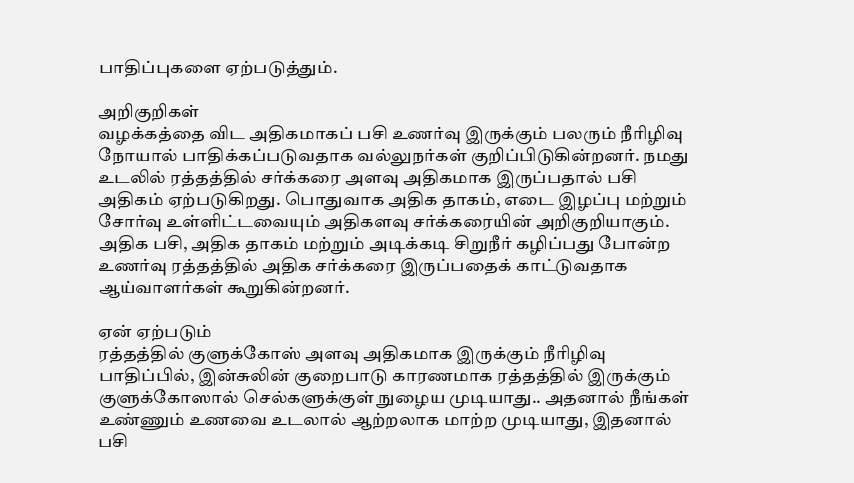பாதிப்புகளை ஏற்படுத்தும்.

அறிகுறிகள்
வழக்கத்தை விட அதிகமாகப் பசி உணர்வு இருக்கும் பலரும் நீரிழிவு நோயால் பாதிக்கப்படுவதாக வல்லுநர்கள் குறிப்பிடுகின்றனர். நமது உடலில் ரத்தத்தில் சர்க்கரை அளவு அதிகமாக இருப்பதால் பசி அதிகம் ஏற்படுகிறது. பொதுவாக அதிக தாகம், எடை இழப்பு மற்றும் சோர்வு உள்ளிட்டவையும் அதிகளவு சர்க்கரையின் அறிகுறியாகும். அதிக பசி, அதிக தாகம் மற்றும் அடிக்கடி சிறுநீர் கழிப்பது போன்ற உணர்வு ரத்தத்தில் அதிக சர்க்கரை இருப்பதைக் காட்டுவதாக ஆய்வாளர்கள் கூறுகின்றனர்.

ஏன் ஏற்படும்
ரத்தத்தில் குளுக்கோஸ் அளவு அதிகமாக இருக்கும் நீரிழிவு பாதிப்பில், இன்சுலின் குறைபாடு காரணமாக ரத்தத்தில் இருக்கும் குளுக்கோஸால் செல்களுக்குள் நுழைய முடியாது.. அதனால் நீங்கள் உண்ணும் உணவை உடலால் ஆற்றலாக மாற்ற முடியாது, இதனால் பசி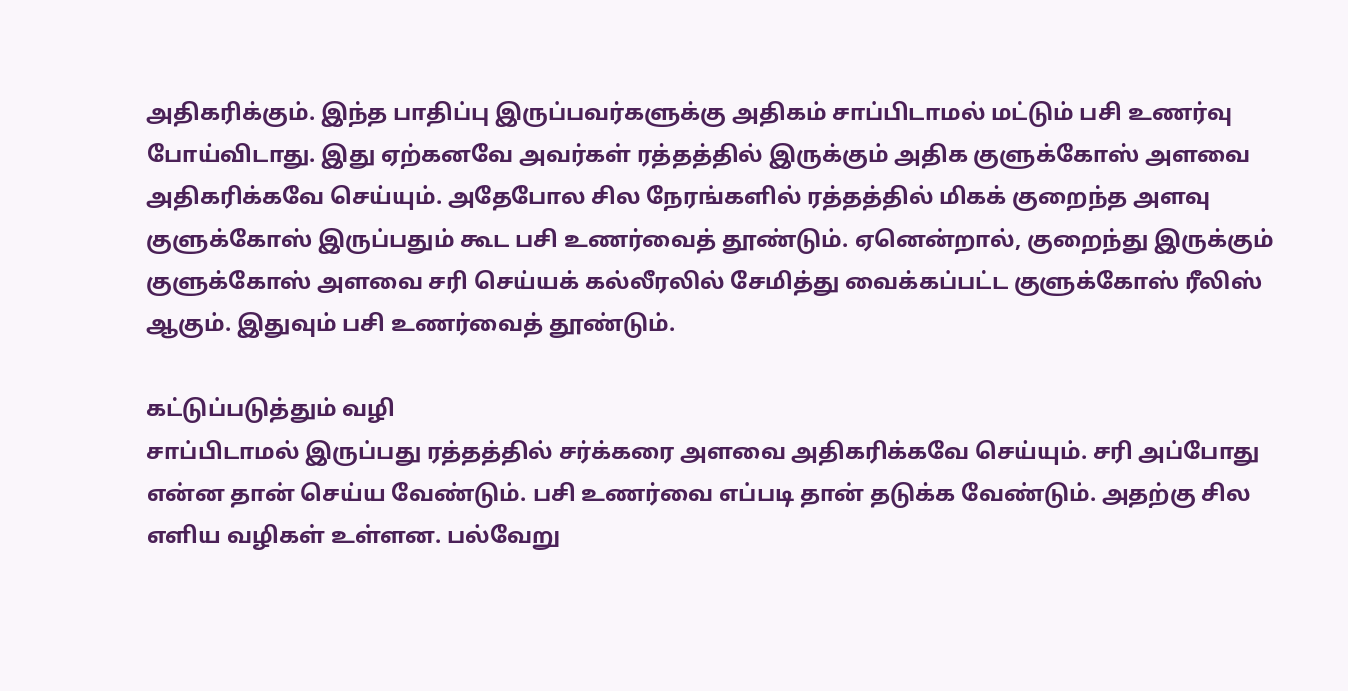அதிகரிக்கும். இந்த பாதிப்பு இருப்பவர்களுக்கு அதிகம் சாப்பிடாமல் மட்டும் பசி உணர்வு போய்விடாது. இது ஏற்கனவே அவர்கள் ரத்தத்தில் இருக்கும் அதிக குளுக்கோஸ் அளவை அதிகரிக்கவே செய்யும். அதேபோல சில நேரங்களில் ரத்தத்தில் மிகக் குறைந்த அளவு குளுக்கோஸ் இருப்பதும் கூட பசி உணர்வைத் தூண்டும். ஏனென்றால், குறைந்து இருக்கும் குளுக்கோஸ் அளவை சரி செய்யக் கல்லீரலில் சேமித்து வைக்கப்பட்ட குளுக்கோஸ் ரீலிஸ் ஆகும். இதுவும் பசி உணர்வைத் தூண்டும்.

கட்டுப்படுத்தும் வழி
சாப்பிடாமல் இருப்பது ரத்தத்தில் சர்க்கரை அளவை அதிகரிக்கவே செய்யும். சரி அப்போது என்ன தான் செய்ய வேண்டும். பசி உணர்வை எப்படி தான் தடுக்க வேண்டும். அதற்கு சில எளிய வழிகள் உள்ளன. பல்வேறு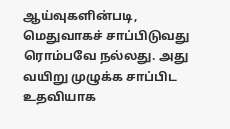ஆய்வுகளின்படி, மெதுவாகச் சாப்பிடுவது ரொம்பவே நல்லது. அது வயிறு முழுக்க சாப்பிட உதவியாக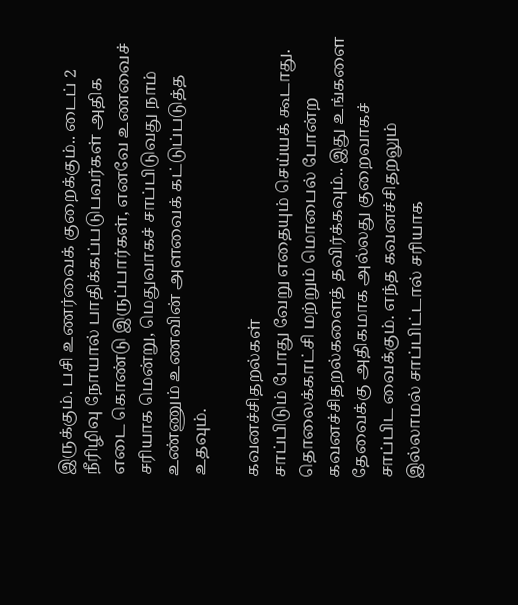இருக்கும். பசி உணர்வைக் குறைக்கும்.. டைப் 2 நீரிழிவு நோயால் பாதிக்கப்படுபவர்கள் அதிக எடை கொண்டு இருப்பார்கள், எனவே உணவைச் சரியாக மென்று, மெதுவாகச் சாப்பிடுவது நாம் உண்ணும் உணவின் அளவைக் கட்டுப்படுத்த உதவும்.

கவனச்சிதறல்கள்
சாப்பிடும் போது வேறு எதையும் செய்யக் கூடாது. தொலைக்காட்சி மற்றும் மொபைல் போன்ற கவனச்சிதறல்களைத் தவிர்க்கவும்.. இது உங்களை தேவைக்கு அதிகமாக அல்லது குறைவாகச் சாப்பிட வைக்கும். எந்த கவனச்சிதறலும் இல்லாமல் சாப்பிட்டால் சரியாக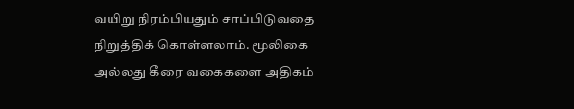வயிறு நிரம்பியதும் சாப்பிடுவதை நிறுத்திக் கொள்ளலாம். மூலிகை அல்லது கீரை வகைகளை அதிகம்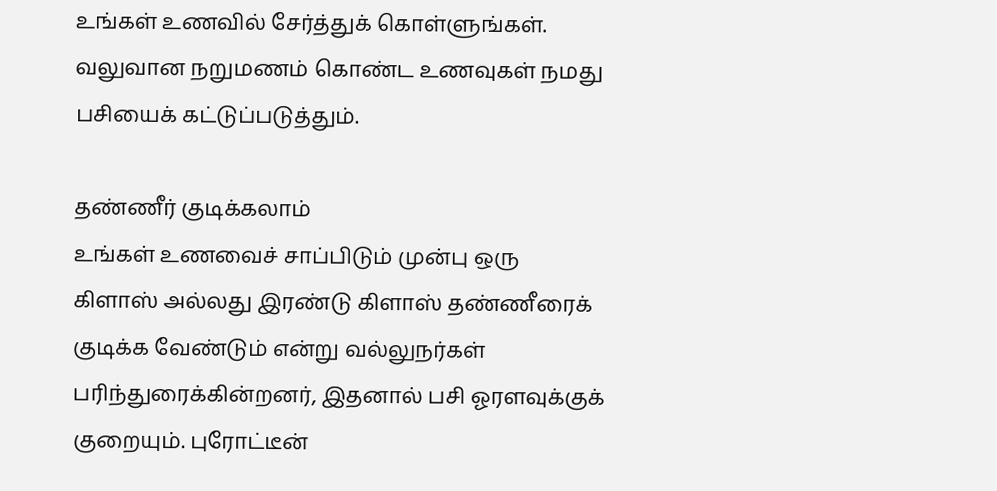உங்கள் உணவில் சேர்த்துக் கொள்ளுங்கள். வலுவான நறுமணம் கொண்ட உணவுகள் நமது பசியைக் கட்டுப்படுத்தும்.

தண்ணீர் குடிக்கலாம்
உங்கள் உணவைச் சாப்பிடும் முன்பு ஒரு கிளாஸ் அல்லது இரண்டு கிளாஸ் தண்ணீரைக் குடிக்க வேண்டும் என்று வல்லுநர்கள் பரிந்துரைக்கின்றனர், இதனால் பசி ஓரளவுக்குக் குறையும். புரோட்டீன்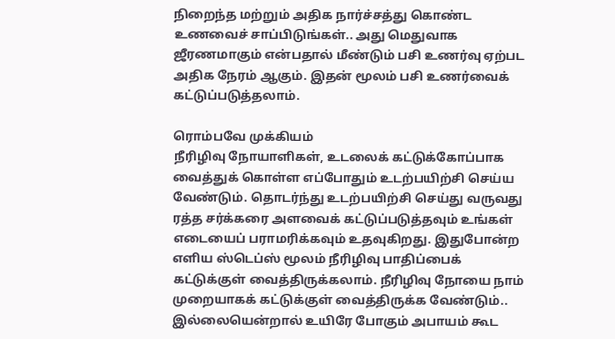நிறைந்த மற்றும் அதிக நார்ச்சத்து கொண்ட உணவைச் சாப்பிடுங்கள்.. அது மெதுவாக ஜீரணமாகும் என்பதால் மீண்டும் பசி உணர்வு ஏற்பட அதிக நேரம் ஆகும். இதன் மூலம் பசி உணர்வைக் கட்டுப்படுத்தலாம்.

ரொம்பவே முக்கியம்
நீரிழிவு நோயாளிகள், உடலைக் கட்டுக்கோப்பாக வைத்துக் கொள்ள எப்போதும் உடற்பயிற்சி செய்ய வேண்டும். தொடர்ந்து உடற்பயிற்சி செய்து வருவது ரத்த சர்க்கரை அளவைக் கட்டுப்படுத்தவும் உங்கள் எடையைப் பராமரிக்கவும் உதவுகிறது. இதுபோன்ற எளிய ஸ்டெப்ஸ் மூலம் நீரிழிவு பாதிப்பைக் கட்டுக்குள் வைத்திருக்கலாம். நீரிழிவு நோயை நாம் முறையாகக் கட்டுக்குள் வைத்திருக்க வேண்டும்.. இல்லையென்றால் உயிரே போகும் அபாயம் கூட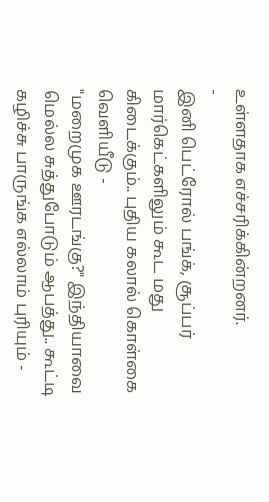உள்ளதாக எச்சரிக்கின்றனர்.
-
இனி பெட்ரோல் பங்க், சூப்பர் மார்கெட்களிலும் கூட மது கிடைக்கும்.. புதிய கலால் கொள்கை வெளியீடு -
"மறைமுக ஊரடங்கு?" இந்தியாவை மெல்ல சுத்துபோடும் ஆபத்து.. கூட்டி கழிச்சு பாருங்க எல்லாம் புரியும் -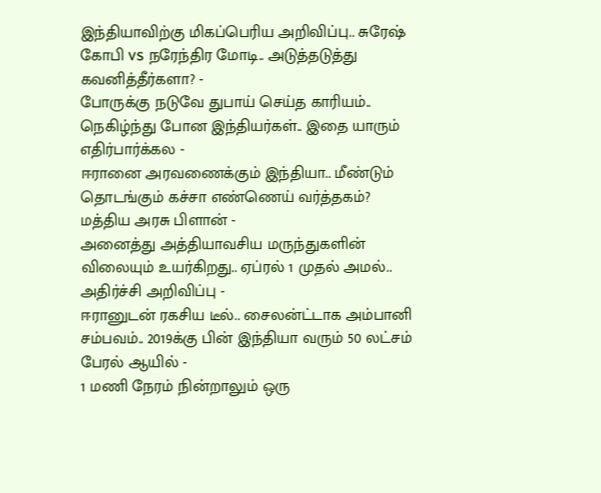இந்தியாவிற்கு மிகப்பெரிய அறிவிப்பு.. சுரேஷ் கோபி vs நரேந்திர மோடி.. அடுத்தடுத்து கவனித்தீர்களா? -
போருக்கு நடுவே துபாய் செய்த காரியம்.. நெகிழ்ந்து போன இந்தியர்கள்.. இதை யாரும் எதிர்பார்க்கல -
ஈரானை அரவணைக்கும் இந்தியா.. மீண்டும் தொடங்கும் கச்சா எண்ணெய் வர்த்தகம்? மத்திய அரசு பிளான் -
அனைத்து அத்தியாவசிய மருந்துகளின் விலையும் உயர்கிறது.. ஏப்ரல் 1 முதல் அமல்.. அதிர்ச்சி அறிவிப்பு -
ஈரானுடன் ரகசிய டீல்.. சைலன்ட்டாக அம்பானி சம்பவம்.. 2019க்கு பின் இந்தியா வரும் 50 லட்சம் பேரல் ஆயில் -
1 மணி நேரம் நின்றாலும் ஒரு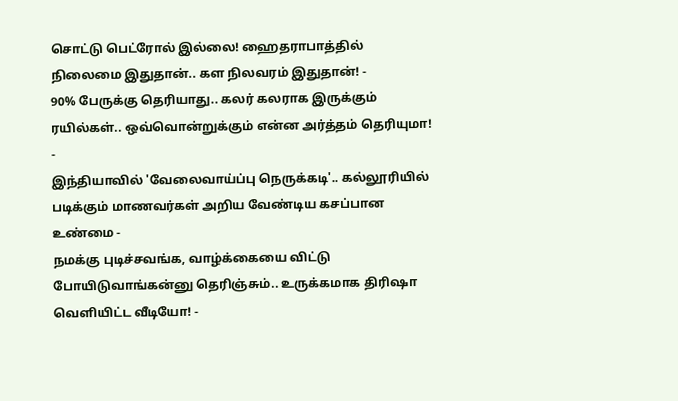சொட்டு பெட்ரோல் இல்லை! ஹைதராபாத்தில் நிலைமை இதுதான்.. கள நிலவரம் இதுதான்! -
90% பேருக்கு தெரியாது.. கலர் கலராக இருக்கும் ரயில்கள்.. ஒவ்வொன்றுக்கும் என்ன அர்த்தம் தெரியுமா! -
இந்தியாவில் 'வேலைவாய்ப்பு நெருக்கடி'.. கல்லூரியில் படிக்கும் மாணவர்கள் அறிய வேண்டிய கசப்பான உண்மை -
நமக்கு புடிச்சவங்க, வாழ்க்கையை விட்டு போயிடுவாங்கன்னு தெரிஞ்சும்.. உருக்கமாக திரிஷா வெளியிட்ட வீடியோ! -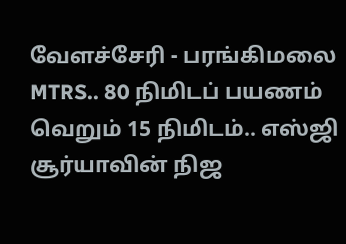வேளச்சேரி - பரங்கிமலை MTRS.. 80 நிமிடப் பயணம் வெறும் 15 நிமிடம்.. எஸ்ஜி சூர்யாவின் நிஜ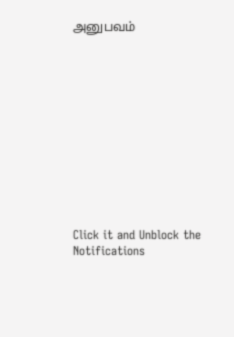அனுபவம்












Click it and Unblock the Notifications